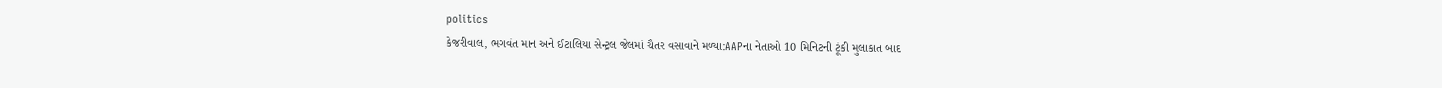politics
કેજરીવાલ, ભગવંત માન અને ઈટાલિયા સેન્ટ્રલ જેલમાં ચૈતર વસાવાને મળ્યા:AAPના નેતાઓ 10 મિનિટની ટૂંકી મુલાકાત બાદ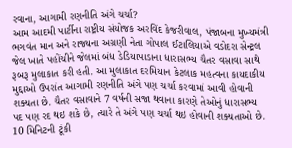રવાના, આગામી રણનીતિ અંગે ચર્ચા?
આમ આદમી પાર્ટીના રાષ્ટ્રીય સંયોજક અરવિંદ કેજરીવાલ, પંજાબના મુખ્યમંત્રી ભગવંત માન અને રાજ્યના અગ્રણી નેતા ગોપાલ ઈટાલિયાએ વડોદરા સેન્ટ્રલ જેલ ખાતે પહોંચીને જેલમાં બંધ ડેડિયાપાડાના ધારાસભ્ય ચૈતર વસાવા સાથે રૂબરૂ મુલાકાત કરી હતી. આ મુલાકાત દરમિયાન કેટલાક મહત્વના કાયદાકીય મુદ્દાઓ ઉપરાંત આગામી રણનીતિ અંગે પણ ચર્ચા કરવામાં આવી હોવાની શક્યતા છે. ચૈતર વસાવાને 7 વર્ષની સજા થવાના કારણે તેઓનું ધારાસભ્ય પદ પણ રદ થઇ શકે છે, ત્યારે તે અંગે પણ ચર્ચા થઇ હોવાની શક્યતાઓ છે. 10 મિનિટની ટૂંકી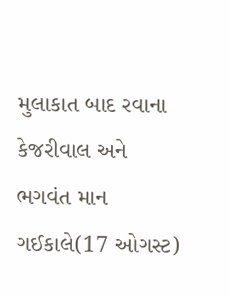મુલાકાત બાદ રવાના કેજરીવાલ અને ભગવંત માન ગઈકાલે(17 ઓગસ્ટ)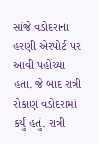સાંજે વડોદરાના હરણી એરપોર્ટ પર આવી પહોંચ્યા હતા. જે બાદ રાત્રી રોકાણ વડોદરામાં કર્યું હતું. રાત્રી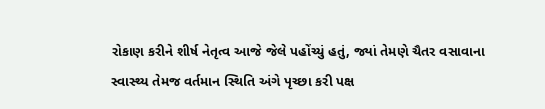રોકાણ કરીને શીર્ષ નેતૃત્વ આજે જેલે પહોંચ્યું હતું, જ્યાં તેમણે ચૈતર વસાવાના સ્વાસ્થ્ય તેમજ વર્તમાન સ્થિતિ અંગે પૃચ્છા કરી પક્ષ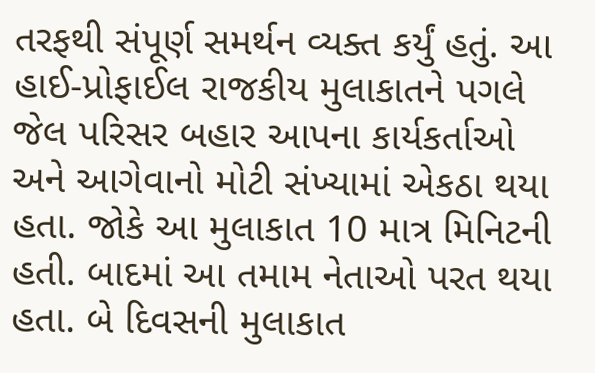તરફથી સંપૂર્ણ સમર્થન વ્યક્ત કર્યું હતું. આ હાઈ-પ્રોફાઈલ રાજકીય મુલાકાતને પગલે જેલ પરિસર બહાર આપના કાર્યકર્તાઓ અને આગેવાનો મોટી સંખ્યામાં એકઠા થયા હતા. જોકે આ મુલાકાત 10 માત્ર મિનિટની હતી. બાદમાં આ તમામ નેતાઓ પરત થયા હતા. બે દિવસની મુલાકાત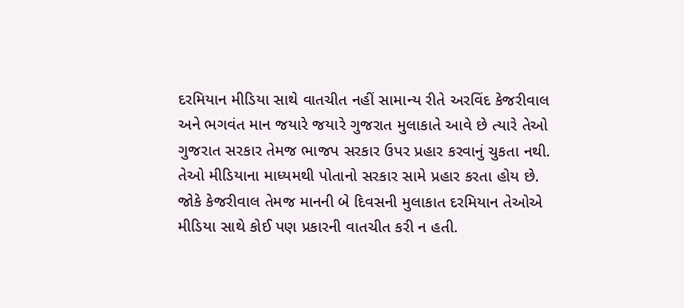દરમિયાન મીડિયા સાથે વાતચીત નહીં સામાન્ય રીતે અરવિંદ કેજરીવાલ અને ભગવંત માન જયારે જયારે ગુજરાત મુલાકાતે આવે છે ત્યારે તેઓ ગુજરાત સરકાર તેમજ ભાજપ સરકાર ઉપર પ્રહાર કરવાનું ચુકતા નથી. તેઓ મીડિયાના માધ્યમથી પોતાનો સરકાર સામે પ્રહાર કરતા હોય છે. જોકે કેજરીવાલ તેમજ માનની બે દિવસની મુલાકાત દરમિયાન તેઓએ મીડિયા સાથે કોઈ પણ પ્રકારની વાતચીત કરી ન હતી.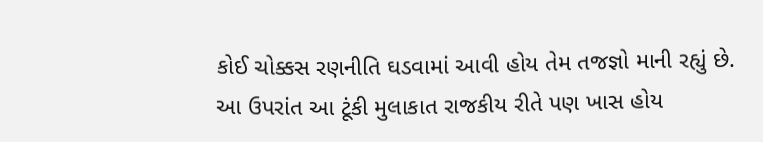કોઈ ચોક્કસ રણનીતિ ઘડવામાં આવી હોય તેમ તજજ્ઞો માની રહ્યું છે. આ ઉપરાંત આ ટૂંકી મુલાકાત રાજકીય રીતે પણ ખાસ હોય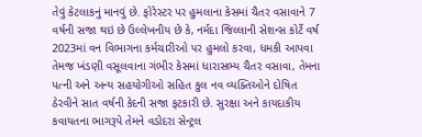તેવું કેટલાકનું માનવું છે. ફોરેસ્ટર પર હુમલાના કેસમાં ચૈતર વસાવાને 7 વર્ષની સજા થઇ છે ઉલ્લેખનીય છે કે, નર્મદા જિલ્લાની સેશન્સ કોર્ટે વર્ષ 2023માં વન વિભાગના કર્મચારીઓ પર હુમલો કરવા, ધમકી આપવા તેમજ ખંડણી વસૂલવાના ગંભીર કેસમાં ધારાસભ્ય ચૈતર વસાવા, તેમના પત્ની અને અન્ય સહયોગીઓ સહિત કુલ નવ વ્યક્તિઓને દોષિત ઠેરવીને સાત વર્ષની કેદની સજા ફટકારી છે. સુરક્ષા અને કાયદાકીય કવાયતના ભાગરૂપે તેમને વડોદરા સેન્ટ્રલ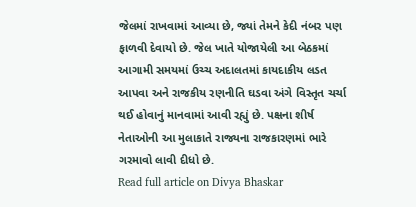જેલમાં રાખવામાં આવ્યા છે, જ્યાં તેમને કેદી નંબર પણ ફાળવી દેવાયો છે. જેલ ખાતે યોજાયેલી આ બેઠકમાં આગામી સમયમાં ઉચ્ચ અદાલતમાં કાયદાકીય લડત આપવા અને રાજકીય રણનીતિ ઘડવા અંગે વિસ્તૃત ચર્ચા થઈ હોવાનું માનવામાં આવી રહ્યું છે. પક્ષના શીર્ષ નેતાઓની આ મુલાકાતે રાજ્યના રાજકારણમાં ભારે ગરમાવો લાવી દીધો છે.
Read full article on Divya Bhaskar